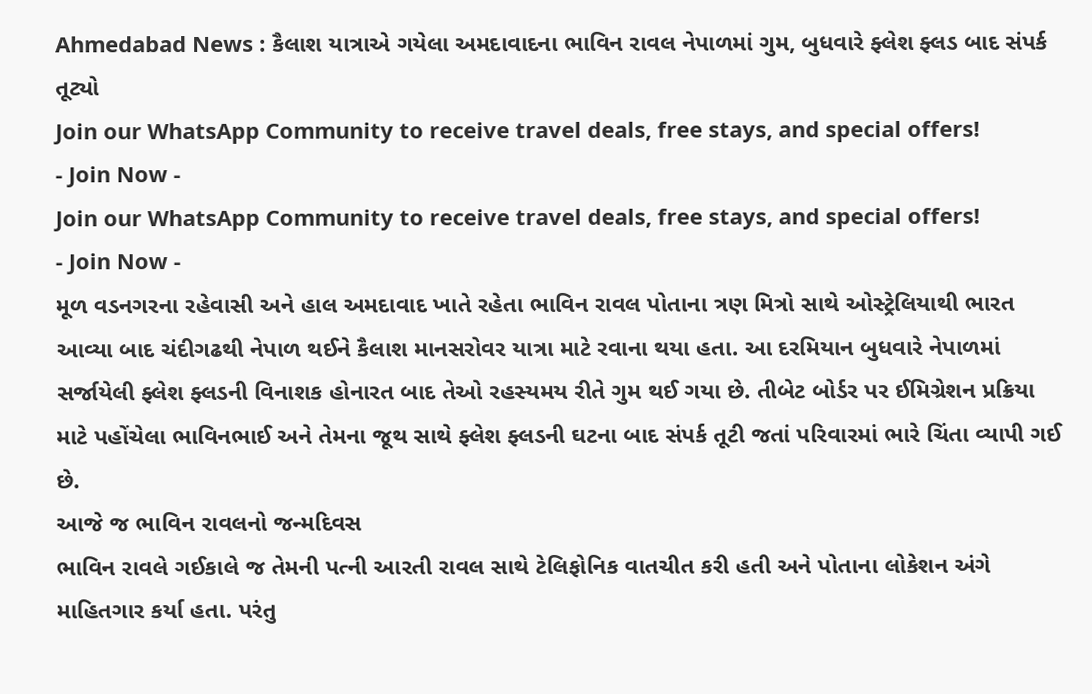Ahmedabad News : કૈલાશ યાત્રાએ ગયેલા અમદાવાદના ભાવિન રાવલ નેપાળમાં ગુમ, બુધવારે ફ્લેશ ફ્લડ બાદ સંપર્ક તૂટ્યો
Join our WhatsApp Community to receive travel deals, free stays, and special offers!
- Join Now -
Join our WhatsApp Community to receive travel deals, free stays, and special offers!
- Join Now -
મૂળ વડનગરના રહેવાસી અને હાલ અમદાવાદ ખાતે રહેતા ભાવિન રાવલ પોતાના ત્રણ મિત્રો સાથે ઓસ્ટ્રેલિયાથી ભારત આવ્યા બાદ ચંદીગઢથી નેપાળ થઈને કૈલાશ માનસરોવર યાત્રા માટે રવાના થયા હતા. આ દરમિયાન બુધવારે નેપાળમાં સર્જાયેલી ફ્લેશ ફ્લડની વિનાશક હોનારત બાદ તેઓ રહસ્યમય રીતે ગુમ થઈ ગયા છે. તીબેટ બોર્ડર પર ઈમિગ્રેશન પ્રક્રિયા માટે પહોંચેલા ભાવિનભાઈ અને તેમના જૂથ સાથે ફ્લેશ ફ્લડની ઘટના બાદ સંપર્ક તૂટી જતાં પરિવારમાં ભારે ચિંતા વ્યાપી ગઈ છે.
આજે જ ભાવિન રાવલનો જન્મદિવસ
ભાવિન રાવલે ગઈકાલે જ તેમની પત્ની આરતી રાવલ સાથે ટેલિફોનિક વાતચીત કરી હતી અને પોતાના લોકેશન અંગે માહિતગાર કર્યા હતા. પરંતુ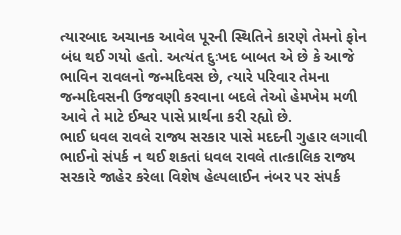ત્યારબાદ અચાનક આવેલ પૂરની સ્થિતિને કારણે તેમનો ફોન બંધ થઈ ગયો હતો. અત્યંત દુઃખદ બાબત એ છે કે આજે ભાવિન રાવલનો જન્મદિવસ છે, ત્યારે પરિવાર તેમના જન્મદિવસની ઉજવણી કરવાના બદલે તેઓ હેમખેમ મળી આવે તે માટે ઈશ્વર પાસે પ્રાર્થના કરી રહ્યો છે.
ભાઈ ધવલ રાવલે રાજ્ય સરકાર પાસે મદદની ગુહાર લગાવી
ભાઈનો સંપર્ક ન થઈ શકતાં ધવલ રાવલે તાત્કાલિક રાજ્ય સરકારે જાહેર કરેલા વિશેષ હેલ્પલાઈન નંબર પર સંપર્ક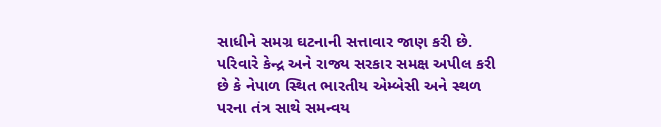સાધીને સમગ્ર ઘટનાની સત્તાવાર જાણ કરી છે. પરિવારે કેન્દ્ર અને રાજ્ય સરકાર સમક્ષ અપીલ કરી છે કે નેપાળ સ્થિત ભારતીય એમ્બેસી અને સ્થળ પરના તંત્ર સાથે સમન્વય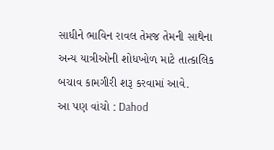સાધીને ભાવિન રાવલ તેમજ તેમની સાથેના અન્ય યાત્રીઓની શોધખોળ માટે તાત્કાલિક બચાવ કામગીરી શરૂ કરવામાં આવે.
આ પણ વાંચો : Dahod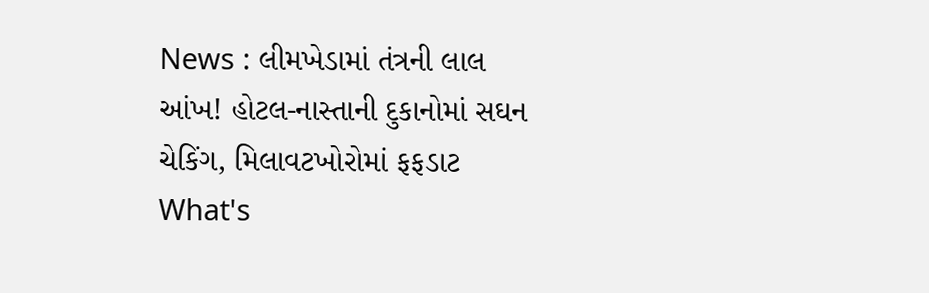News : લીમખેડામાં તંત્રની લાલ આંખ! હોટલ-નાસ્તાની દુકાનોમાં સઘન ચેકિંગ, મિલાવટખોરોમાં ફફડાટ
What's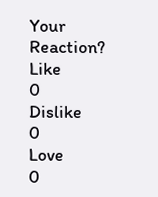Your Reaction?
Like
0
Dislike
0
Love
0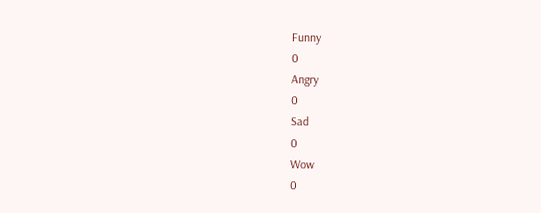Funny
0
Angry
0
Sad
0
Wow
0